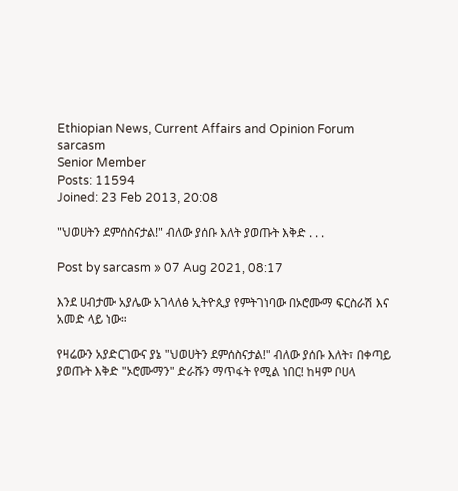Ethiopian News, Current Affairs and Opinion Forum
sarcasm
Senior Member
Posts: 11594
Joined: 23 Feb 2013, 20:08

"ህወሀትን ደምሰስናታል!" ብለው ያሰቡ እለት ያወጡት እቅድ . . .

Post by sarcasm » 07 Aug 2021, 08:17

እንደ ሀብታሙ አያሌው አገላለፅ ኢትዮጲያ የምትገነባው በኦሮሙማ ፍርስራሽ እና አመድ ላይ ነው።

የዛሬውን አያድርገውና ያኔ "ህወሀትን ደምሰስናታል!" ብለው ያሰቡ እለት፣ በቀጣይ ያወጡት እቅድ "ኦሮሙማን" ድራሹን ማጥፋት የሚል ነበር! ከዛም ቦሀላ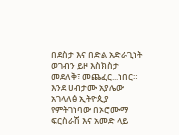በደስታ እና በድል አድራጊነት ወገብን ይዞ እስክስታ መደለቅ፣ መጨፈር...ነበር። እንደ ሀብታሙ አያሌው አገላለፅ ኢትዮጲያ የምትገነባው በኦሮሙማ ፍርስራሽ እና አመድ ላይ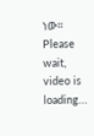ነው።
Please wait, video is loading...